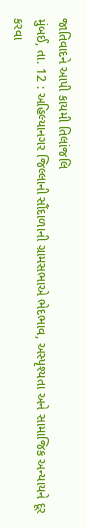જાતિવાદને આપી કાયમી તિલાંજલિ
મુંબઈ, તા. 12 : અહિલ્યાનગર જિલ્લાની સૌંદાળાની ગ્રામસભાએ ભેદભાવ, અસ્પૃશ્યતા અને સામાજિક અન્યાયને દૂર કરવા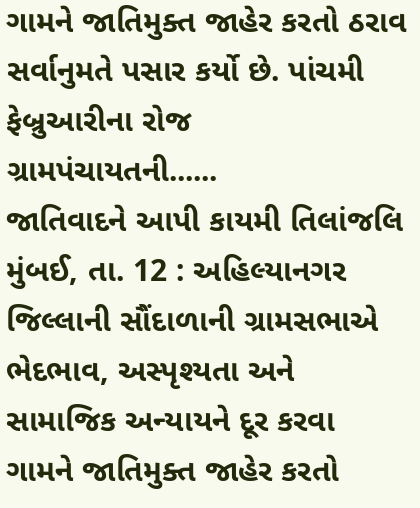ગામને જાતિમુક્ત જાહેર કરતો ઠરાવ સર્વાનુમતે પસાર કર્યો છે. પાંચમી ફેબ્રુઆરીના રોજ ગ્રામપંચાયતની......
જાતિવાદને આપી કાયમી તિલાંજલિ
મુંબઈ, તા. 12 : અહિલ્યાનગર જિલ્લાની સૌંદાળાની ગ્રામસભાએ ભેદભાવ, અસ્પૃશ્યતા અને સામાજિક અન્યાયને દૂર કરવા ગામને જાતિમુક્ત જાહેર કરતો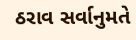ઠરાવ સર્વાનુમતે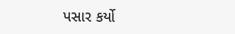પસાર કર્યો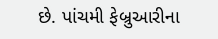છે. પાંચમી ફેબ્રુઆરીના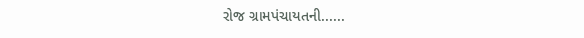રોજ ગ્રામપંચાયતની......